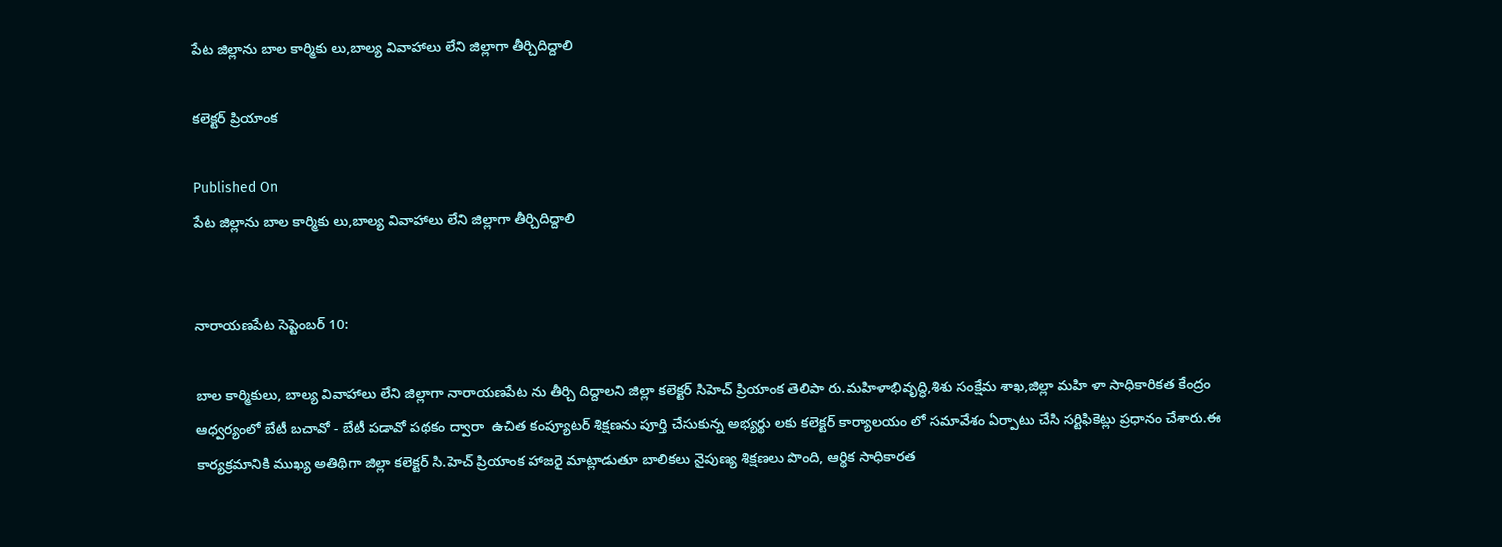పేట జిల్లాను బాల కార్మికు లు,బాల్య వివాహాలు లేని జిల్లాగా తీర్చిదిద్దాలి

కలెక్టర్ ప్రియాంక

Published On
పేట జిల్లాను బాల కార్మికు లు,బాల్య వివాహాలు లేని జిల్లాగా తీర్చిదిద్దాలి


నారాయణపేట సెప్టెంబర్ 10:

బాల కార్మికులు, బాల్య వివాహాలు లేని జిల్లాగా నారాయణపేట ను తీర్చి దిద్దాలని జిల్లా కలెక్టర్ సిహెచ్ ప్రియాంక తెలిపా రు.మహిళాభివృద్ధి,శిశు సంక్షేమ శాఖ,జిల్లా మహి ళా సాధికారికత కేంద్రం ఆధ్వర్యంలో బేటీ బచావో - బేటీ పడావో పథకం ద్వారా  ఉచిత కంప్యూటర్ శిక్షణను పూర్తి చేసుకున్న అభ్యర్థు లకు కలెక్టర్ కార్యాలయం లో సమావేశం ఏర్పాటు చేసి సర్టిఫికెట్లు ప్రధానం చేశారు.ఈ కార్యక్రమానికి ముఖ్య అతిథిగా జిల్లా కలెక్టర్ సి.హెచ్ ప్రియాంక హాజరై మాట్లాడుతూ బాలికలు నైపుణ్య శిక్షణలు పొంది, ఆర్థిక సాధికారత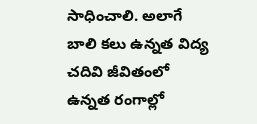సాధించాలి. అలాగే బాలి కలు ఉన్నత విద్య చదివి జీవితంలో ఉన్నత రంగాల్లో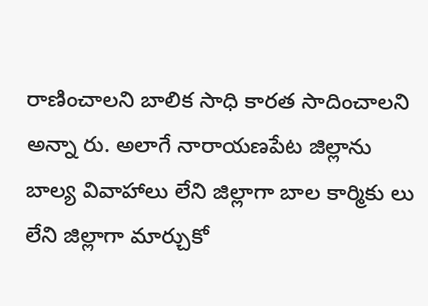రాణించాలని బాలిక సాధి కారత సాదించాలని అన్నా రు. అలాగే నారాయణపేట జిల్లాను బాల్య వివాహాలు లేని జిల్లాగా బాల కార్మికు లు లేని జిల్లాగా మార్చుకో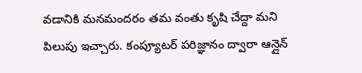వడానికి మనమందరం తమ వంతు కృషి చేద్దా మని పిలుపు ఇచ్చారు. కంప్యూటర్ పరిజ్ఞానం ద్వారా ఆన్లైన్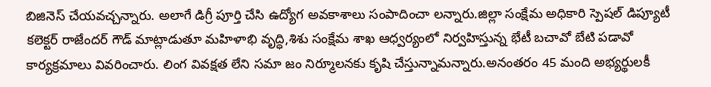బిజినెస్ చేయవచ్చన్నారు. అలాగే డిగ్రీ పూర్తి చేసి ఉద్యోగ అవకాశాలు సంపాదించా లన్నారు.జిల్లా సంక్షేమ అధికారి స్పెషల్ డిప్యూటీ కలెక్టర్ రాజేందర్ గౌడ్ మాట్లాడుతూ మహిళాభి వృద్ధి,శిశు సంక్షేమ శాఖ ఆధ్వర్యంలో నిర్వహిస్తున్న భేటీ బచావో బేటి పడావో కార్యక్రమాలు వివరించారు. లింగ వివక్షత లేని సమా జం నిర్మూలనకు కృషి చేస్తున్నామన్నారు.అనంతరం 45 మంది అభ్యర్థులకీ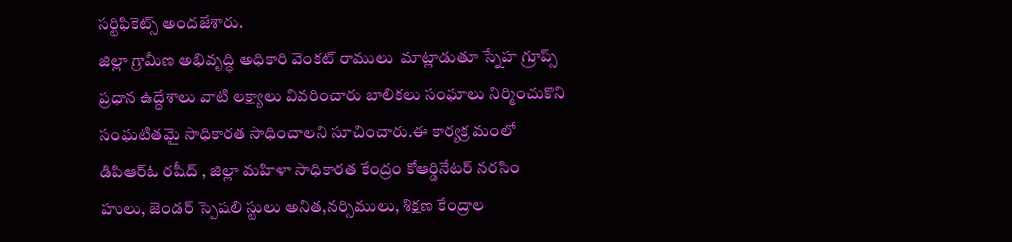సర్టిఫికెట్స్ అందజేశారు.
జిల్లా గ్రామీణ అభివృద్ధి అధికారి వెంకట్ రాములు  మాట్లాడుతూ స్నేహ గ్రూప్స్ ప్రధాన ఉద్దేశాలు వాటి లక్ష్యాలు వివరించారు బాలికలు సంఘాలు నిర్మించుకొని సంఘటితమై సాధికారత సాధించాలని సూచించారు.ఈ కార్యక్ర మంలో డిపిఆర్ఓ రషీద్ , జిల్లా మహిళా సాధికారత కేంద్రం కోఆర్డినేటర్ నరసిం హులు, జెండర్ స్పెషలి స్టులు అనిత,నర్సిములు, శిక్షణ కేంద్రాల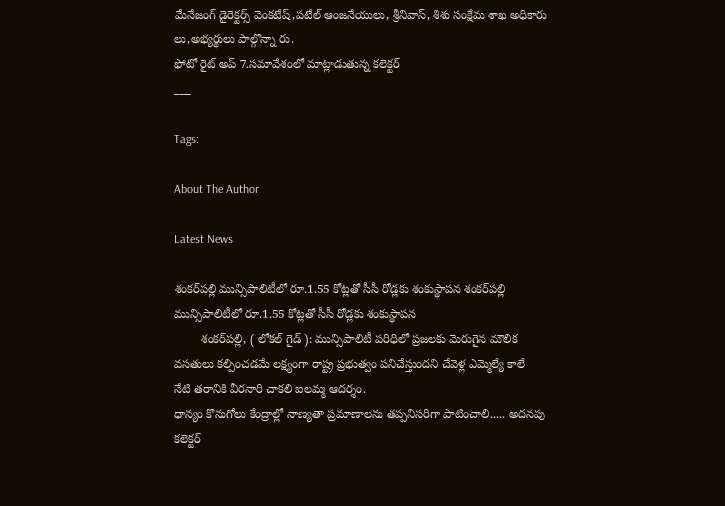మేనేజంగ్ డైరెక్టర్స్ వెంకటేష్,పటేల్ ఆంజనేయులు, శ్రీనివాస్, శిశు సంక్షేమ శాఖ అధికారు లు,అభ్యర్థులు పాల్గొన్నా రు.
ఫోటో రైట్ అప్ 7.సమావేశంలో మాట్లాడుతున్న కలెక్టర్
___

Tags:

About The Author

Latest News

శంకర్‌పల్లి మున్సిపాలిటీలో రూ.1.55 కోట్లతో సీసీ రోడ్లకు శంకుస్థాపన శంకర్‌పల్లి మున్సిపాలిటీలో రూ.1.55 కోట్లతో సీసీ రోడ్లకు శంకుస్థాపన
        శంకర్‌పల్లి, ( లోకల్ గైడ్ ): మున్సిపాలిటీ పరిధిలో ప్రజలకు మెరుగైన మౌలిక వసతులు కల్పించడమే లక్ష్యంగా రాష్ట్ర ప్రభుత్వం పనిచేస్తుందని చేవెళ్ల ఎమ్మెల్యే కాలే
నేటి తరానికి వీరనారి చాకలి ఐలమ్మ ఆదర్శం.
ధాన్యం కొనుగోలు కేంద్రాల్లో నాణ్యతా ప్రమాణాలను తప్పనిసరిగా పాటించాలి..... అదనపు కలెక్టర్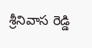శ్రీనివాస రెడ్డి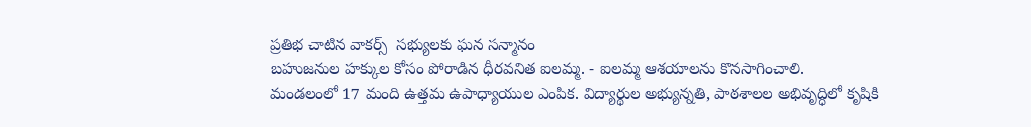ప్రతిభ చాటిన వాకర్స్  సభ్యులకు ఘన సన్మానం
బహుజనుల హక్కుల కోసం పోరాడిన ధీరవనిత ఐలమ్మ. - ఐలమ్మ ఆశయాలను కొనసాగించాలి.
మండలంలో 17 మంది ఉత్తమ ఉపాధ్యాయుల ఎంపిక. విద్యార్థుల అభ్యున్నతి, పాఠశాలల అభివృద్ధిలో కృషికి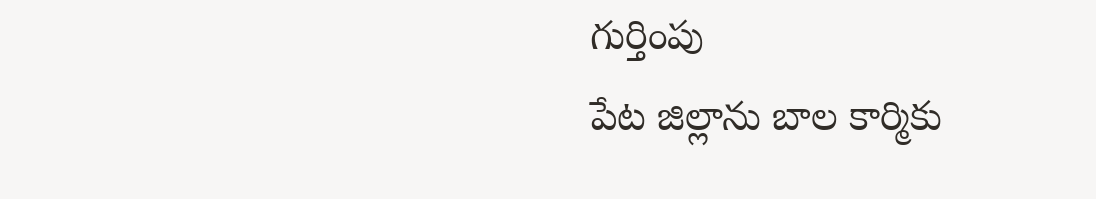గుర్తింపు
పేట జిల్లాను బాల కార్మికు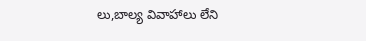లు,బాల్య వివాహాలు లేని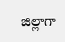జిల్లాగా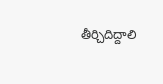తీర్చిదిద్దాలి